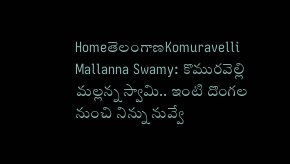HomeతెలంగాణKomuravelli Mallanna Swamy: కొమురవెల్లి మల్లన్న స్వామి.. ఇంటి దొంగల నుంచి నిన్ను నువ్వే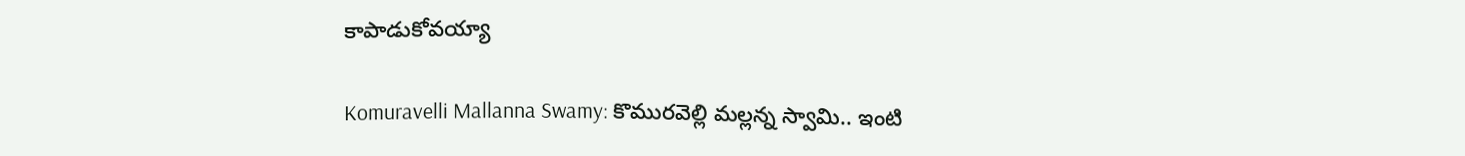కాపాడుకోవయ్యా

Komuravelli Mallanna Swamy: కొమురవెల్లి మల్లన్న స్వామి.. ఇంటి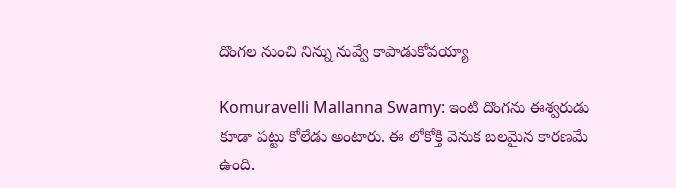దొంగల నుంచి నిన్ను నువ్వే కాపాడుకోవయ్యా

Komuravelli Mallanna Swamy: ఇంటి దొంగను ఈశ్వరుడు కూడా పట్టు కోలేడు అంటారు. ఈ లోకోక్తి వెనుక బలమైన కారణమే ఉంది.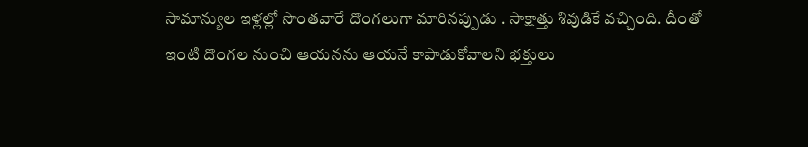సామాన్యుల ఇళ్లల్లో సొంతవారే దొంగలుగా మారినప్పుడు . సాక్షాత్తు శివుడికే వచ్చింది. దీంతో ఇంటి దొంగల నుంచి ఆయనను ఆయనే కాపాడుకోవాలని భక్తులు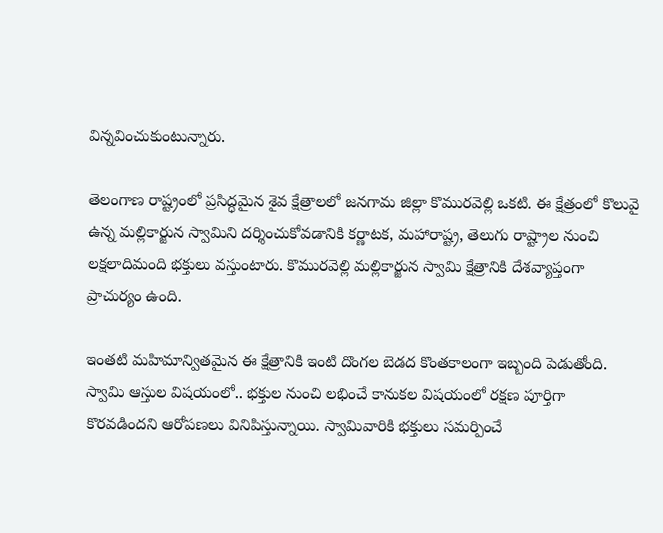విన్నవించుకుంటున్నారు.

తెలంగాణ రాష్ట్రంలో ప్రసిద్ధమైన శైవ క్షేత్రాలలో జనగామ జిల్లా కొమురవెల్లి ఒకటి. ఈ క్షేత్రంలో కొలువై ఉన్న మల్లికార్జున స్వామిని దర్శించుకోవడానికి కర్ణాటక, మహారాష్ట్ర, తెలుగు రాష్ట్రాల నుంచి లక్షలాదిమంది భక్తులు వస్తుంటారు. కొమురవెల్లి మల్లికార్జున స్వామి క్షేత్రానికి దేశవ్యాప్తంగా ప్రాచుర్యం ఉంది.

ఇంతటి మహిమాన్వితమైన ఈ క్షేత్రానికి ఇంటి దొంగల బెడద కొంతకాలంగా ఇబ్బంది పెడుతోంది. స్వామి ఆస్తుల విషయంలో.. భక్తుల నుంచి లభించే కానుకల విషయంలో రక్షణ పూర్తిగా కొరవడిందని ఆరోపణలు వినిపిస్తున్నాయి. స్వామివారికి భక్తులు సమర్పించే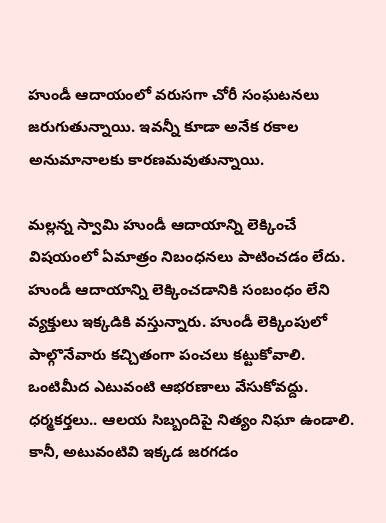హుండీ ఆదాయంలో వరుసగా చోరీ సంఘటనలు జరుగుతున్నాయి. ఇవన్నీ కూడా అనేక రకాల అనుమానాలకు కారణమవుతున్నాయి.

మల్లన్న స్వామి హుండీ ఆదాయాన్ని లెక్కించే విషయంలో ఏమాత్రం నిబంధనలు పాటించడం లేదు. హుండీ ఆదాయాన్ని లెక్కించడానికి సంబంధం లేని వ్యక్తులు ఇక్కడికి వస్తున్నారు. హుండీ లెక్కింపులో పాల్గొనేవారు కచ్చితంగా పంచలు కట్టుకోవాలి. ఒంటిమీద ఎటువంటి ఆభరణాలు వేసుకోవద్దు. ధర్మకర్తలు.. ఆలయ సిబ్బందిపై నిత్యం నిఘా ఉండాలి. కానీ, అటువంటివి ఇక్కడ జరగడం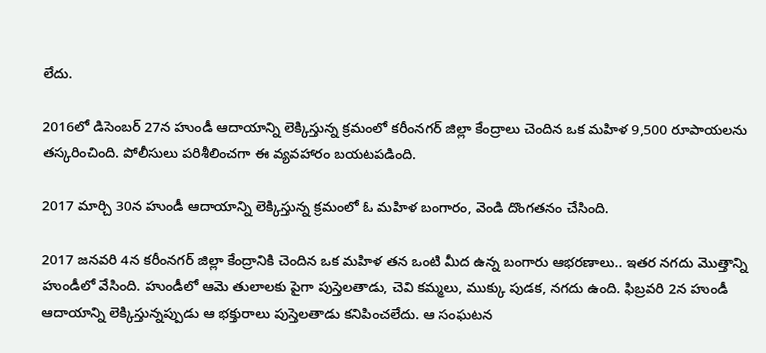లేదు.

2016లో డిసెంబర్ 27న హుండీ ఆదాయాన్ని లెక్కిస్తున్న క్రమంలో కరీంనగర్ జిల్లా కేంద్రాలు చెందిన ఒక మహిళ 9,500 రూపాయలను తస్కరించింది. పోలీసులు పరిశీలించగా ఈ వ్యవహారం బయటపడింది.

2017 మార్చి 30న హుండీ ఆదాయాన్ని లెక్కిస్తున్న క్రమంలో ఓ మహిళ బంగారం, వెండి దొంగతనం చేసింది.

2017 జనవరి 4న కరీంనగర్ జిల్లా కేంద్రానికి చెందిన ఒక మహిళ తన ఒంటి మీద ఉన్న బంగారు ఆభరణాలు.. ఇతర నగదు మొత్తాన్ని హుండీలో వేసింది. హుండీలో ఆమె తులాలకు పైగా పుస్తెలతాడు, చెవి కమ్మలు, ముక్కు పుడక, నగదు ఉంది. ఫిబ్రవరి 2న హుండీ ఆదాయాన్ని లెక్కిస్తున్నప్పుడు ఆ భక్తురాలు పుస్తెలతాడు కనిపించలేదు. ఆ సంఘటన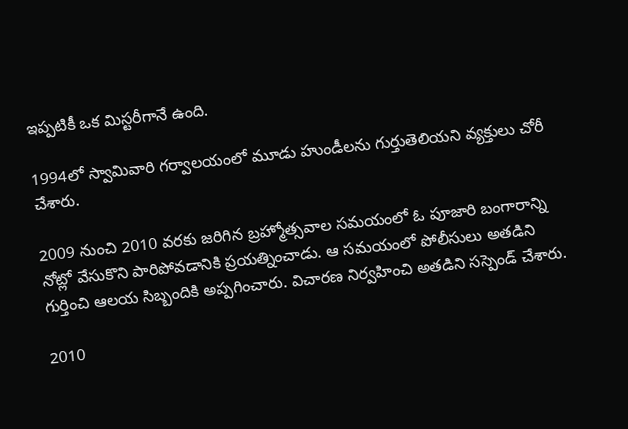ఇప్పటికీ ఒక మిస్టరీగానే ఉంది.

1994లో స్వామివారి గర్వాలయంలో మూడు హుండీలను గుర్తుతెలియని వ్యక్తులు చోరీ చేశారు.

2009 నుంచి 2010 వరకు జరిగిన బ్రహ్మోత్సవాల సమయంలో ఓ పూజారి బంగారాన్ని నోట్లో వేసుకొని పారిపోవడానికి ప్రయత్నించాడు. ఆ సమయంలో పోలీసులు అతడిని గుర్తించి ఆలయ సిబ్బందికి అప్పగించారు. విచారణ నిర్వహించి అతడిని సస్పెండ్ చేశారు.

2010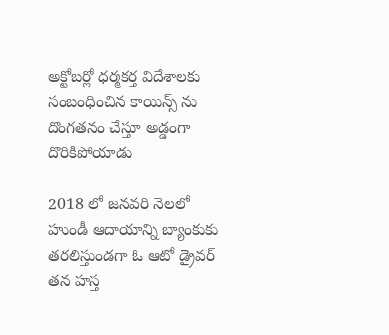అక్టోబర్లో ధర్మకర్త విదేశాలకు సంబంధించిన కాయిన్స్ ను దొంగతనం చేస్తూ అడ్డంగా దొరికిపోయాడు

2018 లో జనవరి నెలలో హుండీ ఆదాయాన్ని బ్యాంకుకు తరలిస్తుండగా ఓ ఆటో డ్రైవర్ తన హస్త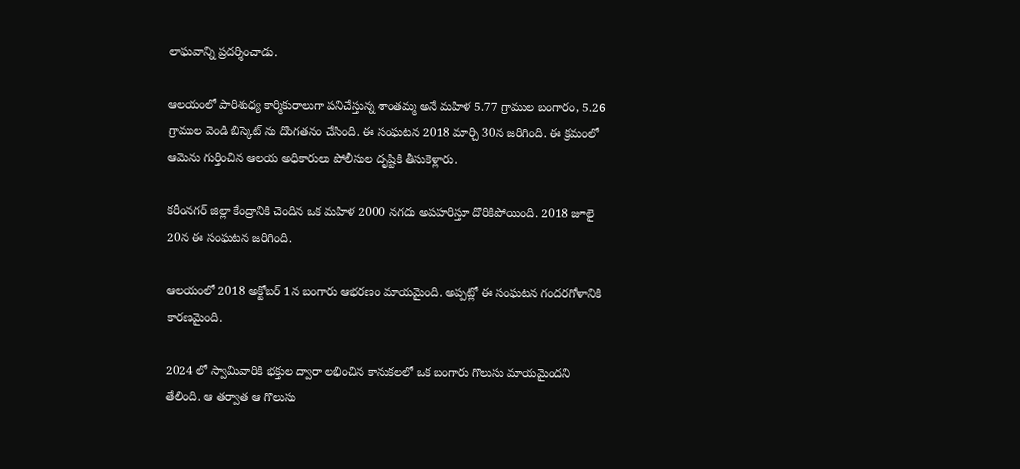లాఘవాన్ని ప్రదర్శించాడు.

ఆలయంలో పారిశుధ్య కార్మికురాలుగా పనిచేస్తున్న శాంతమ్మ అనే మహిళ 5.77 గ్రాముల బంగారం, 5.26 గ్రాముల వెండి బిస్కెట్ ను దొంగతనం చేసింది. ఈ సంఘటన 2018 మార్చి 30న జరిగింది. ఈ క్రమంలో ఆమెను గుర్తించిన ఆలయ అధికారులు పోలీసుల దృష్టికి తీసుకెళ్లారు.

కరీంనగర్ జిల్లా కేంద్రానికి చెందిన ఒక మహిళ 2000 నగదు అపహరిస్తూ దొరికిపోయింది. 2018 జూలై 20న ఈ సంఘటన జరిగింది.

ఆలయంలో 2018 అక్టోబర్ 1న బంగారు ఆభరణం మాయమైంది. అప్పట్లో ఈ సంఘటన గందరగోళానికి కారణమైంది.

2024 లో స్వామివారికి భక్తుల ద్వారా లభించిన కానుకలలో ఒక బంగారు గొలుసు మాయమైందని తేలింది. ఆ తర్వాత ఆ గొలుసు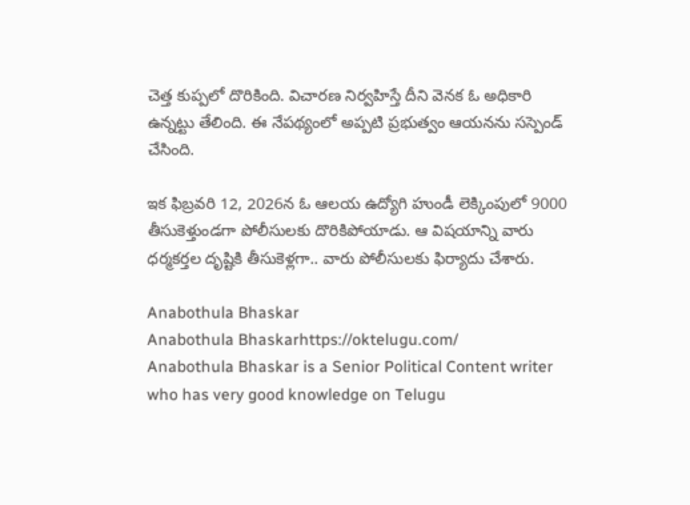చెత్త కుప్పలో దొరికింది. విచారణ నిర్వహిస్తే దీని వెనక ఓ అధికారి ఉన్నట్టు తేలింది. ఈ నేపథ్యంలో అప్పటి ప్రభుత్వం ఆయనను సస్పెండ్ చేసింది.

ఇక ఫిబ్రవరి 12, 2026న ఓ ఆలయ ఉద్యోగి హుండీ లెక్కింపులో 9000 తీసుకెళ్తుండగా పోలీసులకు దొరికిపోయాడు. ఆ విషయాన్ని వారు ధర్మకర్తల దృష్టికి తీసుకెళ్లగా.. వారు పోలీసులకు ఫిర్యాదు చేశారు.

Anabothula Bhaskar
Anabothula Bhaskarhttps://oktelugu.com/
Anabothula Bhaskar is a Senior Political Content writer who has very good knowledge on Telugu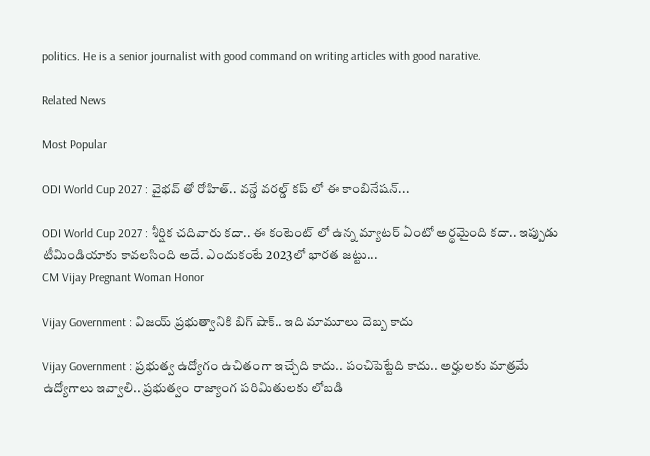politics. He is a senior journalist with good command on writing articles with good narative.

Related News

Most Popular

ODI World Cup 2027 : వైభవ్ తో రోహిత్.. వన్డే వరల్డ్ కప్ లో ఈ కాంబినేషన్...

ODI World Cup 2027 : శీర్షిక చదివారు కదా.. ఈ కంటెంట్ లో ఉన్న మ్యాటర్ ఏంటో అర్థమైంది కదా.. ఇప్పుడు టీమిండియాకు కావలసింది అదే. ఎందుకంటే 2023లో భారత జట్టు...
CM Vijay Pregnant Woman Honor

Vijay Government : విజయ్ ప్రభుత్వానికి బిగ్ షాక్.. ఇది మామూలు దెబ్బ కాదు

Vijay Government : ప్రభుత్వ ఉద్యోగం ఉచితంగా ఇచ్చేది కాదు.. పంచిపెట్టేది కాదు.. అర్హులకు మాత్రమే ఉద్యోగాలు ఇవ్వాలి.. ప్రభుత్వం రాజ్యాంగ పరిమితులకు లోబడి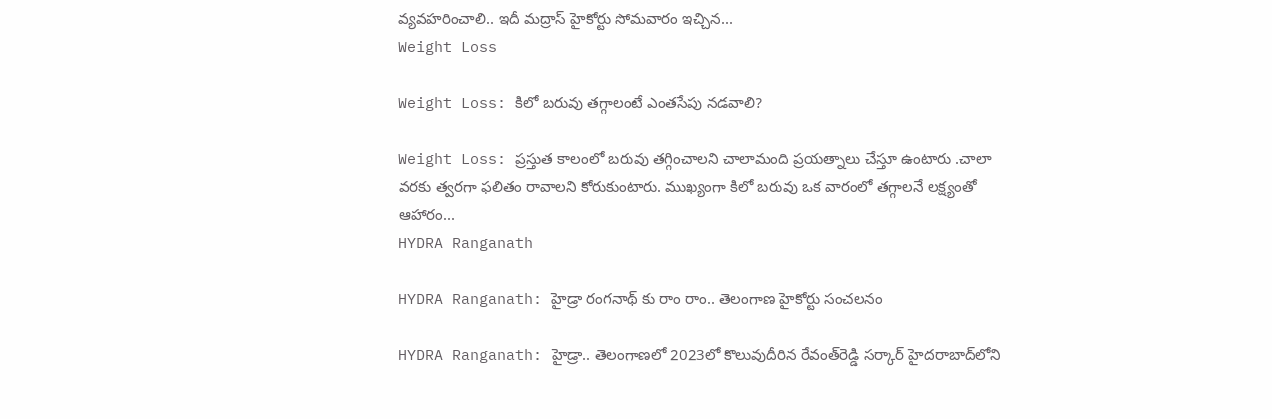వ్యవహరించాలి.. ఇదీ మద్రాస్ హైకోర్టు సోమవారం ఇచ్చిన...
Weight Loss

Weight Loss: కిలో బరువు తగ్గాలంటే ఎంతసేపు నడవాలి?

Weight Loss: ప్రస్తుత కాలంలో బరువు తగ్గించాలని చాలామంది ప్రయత్నాలు చేస్తూ ఉంటారు .చాలా వరకు త్వరగా ఫలితం రావాలని కోరుకుంటారు. ముఖ్యంగా కిలో బరువు ఒక వారంలో తగ్గాలనే లక్ష్యంతో ఆహారం...
HYDRA Ranganath

HYDRA Ranganath: హైడ్రా రంగనాథ్ కు రాం రాం.. తెలంగాణ హైకోర్టు సంచలనం

HYDRA Ranganath: హైడ్రా.. తెలంగాణలో 2023లో కొలువుదీరిన రేవంత్‌రెడ్డి సర్కార్‌ హైదరాబాద్‌లోని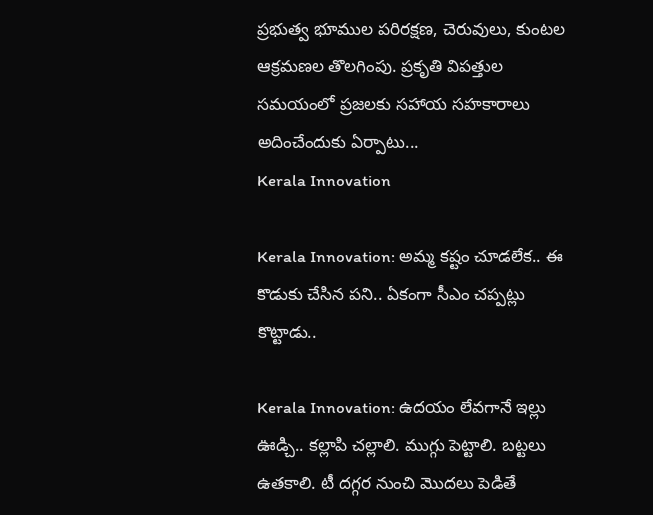ప్రభుత్వ భూముల పరిరక్షణ, చెరువులు, కుంటల ఆక్రమణల తొలగింపు. ప్రకృతి విపత్తుల సమయంలో ప్రజలకు సహాయ సహకారాలు అదించేందుకు ఏర్పాటు...
Kerala Innovation

Kerala Innovation: అమ్మ కష్టం చూడలేక.. ఈ కొడుకు చేసిన పని.. ఏకంగా సీఎం చప్పట్లు కొట్టాడు..

Kerala Innovation: ఉదయం లేవగానే ఇల్లు ఊడ్చి.. కల్లాపి చల్లాలి. ముగ్గు పెట్టాలి. బట్టలు ఉతకాలి. టీ దగ్గర నుంచి మొదలు పెడితే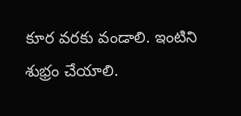కూర వరకు వండాలి. ఇంటిని శుభ్రం చేయాలి.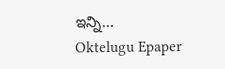ఇన్ని...
Oktelugu Epaper